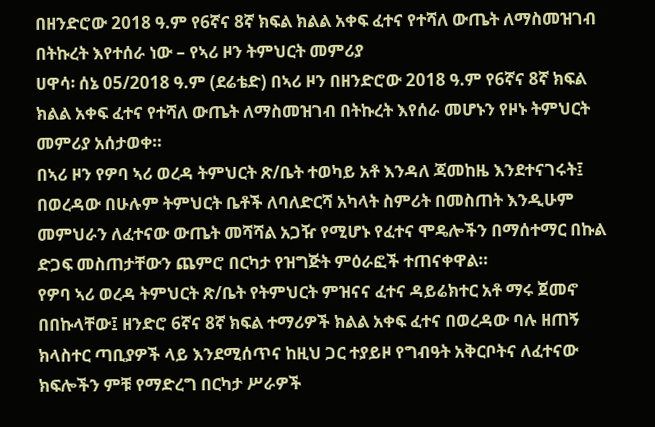በዘንድሮው 2018 ዓ.ም የ6ኛና 8ኛ ክፍል ክልል አቀፍ ፈተና የተሻለ ውጤት ለማስመዝገብ በትኩረት እየተሰራ ነው – የኣሪ ዞን ትምህርት መምሪያ
ሀዋሳ፡ ሰኔ 05/2018 ዓ.ም (ደሬቴድ) በኣሪ ዞን በዘንድሮው 2018 ዓ.ም የ6ኛና 8ኛ ክፍል ክልል አቀፍ ፈተና የተሻለ ውጤት ለማስመዝገብ በትኩረት እየሰራ መሆኑን የዞኑ ትምህርት መምሪያ አሰታወቀ።
በኣሪ ዞን የዎባ ኣሪ ወረዳ ትምህርት ጽ/ቤት ተወካይ አቶ እንዳለ ጃመከዜ እንደተናገሩት፤ በወረዳው በሁሉም ትምህርት ቤቶች ለባለድርሻ አካላት ስምሪት በመስጠት እንዲሁም መምህራን ለፈተናው ውጤት መሻሻል አጋዥ የሚሆኑ የፈተና ሞዴሎችን በማሰተማር በኩል ድጋፍ መስጠታቸውን ጨምሮ በርካታ የዝግጅት ምዕራፎች ተጠናቀዋል።
የዎባ ኣሪ ወረዳ ትምህርት ጽ/ቤት የትምህርት ምዝናና ፈተና ዳይሬክተር አቶ ማሩ ጀመኖ በበኩላቸው፤ ዘንድሮ 6ኛና 8ኛ ክፍል ተማሪዎች ክልል አቀፍ ፈተና በወረዳው ባሉ ዘጠኝ ክላስተር ጣቢያዎች ላይ እንደሚሰጥና ከዚህ ጋር ተያይዞ የግብዓት አቅርቦትና ለፈተናው ክፍሎችን ምቹ የማድረግ በርካታ ሥራዎች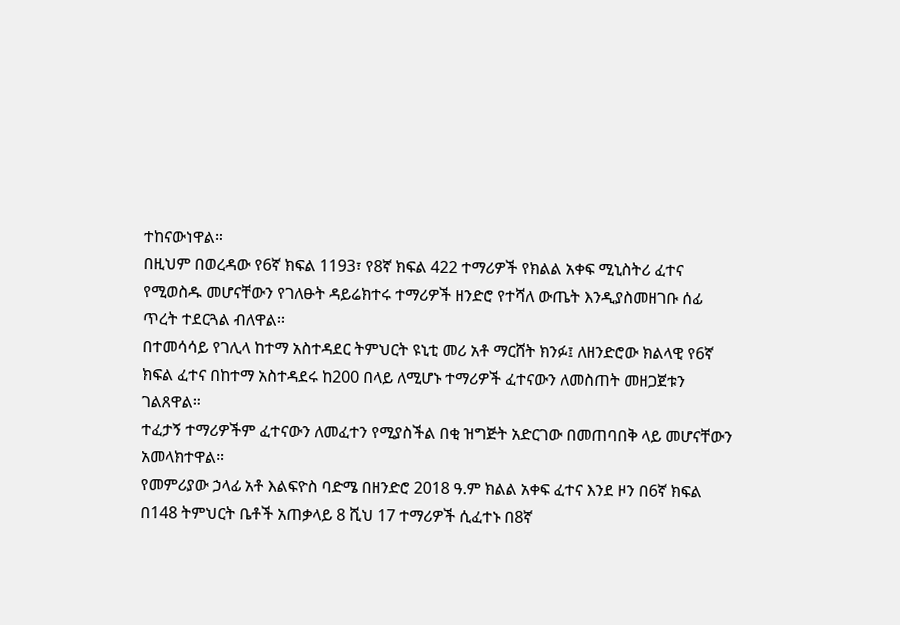ተከናውነዋል።
በዚህም በወረዳው የ6ኛ ክፍል 1193፣ የ8ኛ ክፍል 422 ተማሪዎች የክልል አቀፍ ሚኒስትሪ ፈተና የሚወስዱ መሆናቸውን የገለፁት ዳይሬክተሩ ተማሪዎች ዘንድሮ የተሻለ ውጤት እንዲያስመዘገቡ ሰፊ ጥረት ተደርጓል ብለዋል፡፡
በተመሳሳይ የገሊላ ከተማ አስተዳደር ትምህርት ዩኒቲ መሪ አቶ ማርሸት ክንፉ፤ ለዘንድሮው ክልላዊ የ6ኛ ክፍል ፈተና በከተማ አስተዳደሩ ከ200 በላይ ለሚሆኑ ተማሪዎች ፈተናውን ለመስጠት መዘጋጀቱን ገልጸዋል።
ተፈታኝ ተማሪዎችም ፈተናውን ለመፈተን የሚያስችል በቂ ዝግጅት አድርገው በመጠባበቅ ላይ መሆናቸውን አመላክተዋል።
የመምሪያው ኃላፊ አቶ እልፍዮስ ባድሜ በዘንድሮ 2018 ዓ.ም ክልል አቀፍ ፈተና እንደ ዞን በ6ኛ ክፍል በ148 ትምህርት ቤቶች አጠቃላይ 8 ሺህ 17 ተማሪዎች ሲፈተኑ በ8ኛ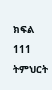ክፍል 111 ትምህርት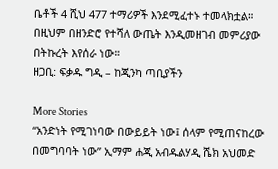ቤቶች 4 ሺህ 477 ተማሪዎች እንደሚፈተኑ ተመላክቷል።
በዚህም በዘንድሮ የተሻለ ውጤት እንዲመዘገብ መምሪያው በትኩረት እየሰራ ነው።
ዘጋቢ: ፍቃዱ ግዲ – ከጂንካ ጣቢያችን

More Stories
“አንድነት የሚገነባው በውይይት ነው፤ ሰላም የሚጠናከረው በመግባባት ነው” ኢማም ሐጂ አብዱልሃዲ ሼክ አህመድ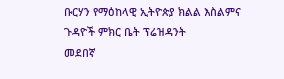ቡርሃን የማዕከላዊ ኢትዮጵያ ክልል እስልምና ጉዳዮች ምክር ቤት ፕሬዝዳንት
መደበኛ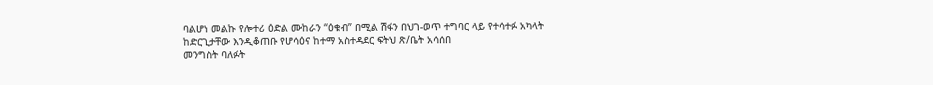ባልሆነ መልኩ የሎተሪ ዕድል ሙከራን “ዕቁብ” በሚል ሽፋን በህገ-ወጥ ተግባር ላይ የተሳተፉ አካላት ከድርጊታቸው እንዲቆጠቡ የሆሳዕና ከተማ አስተዳደር ፍትህ ጽ/ቤት አሳሰበ
መንግስት ባለፉት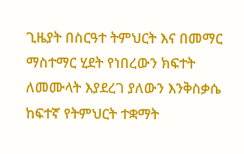ጊዜያት በስርዓተ ትምህርት እና በመማር ማስተማር ሂደት የነበረውን ክፍተት ለመሙላት እያደረገ ያለውን እንቅስቃሴ ከፍተኛ የትምህርት ተቋማት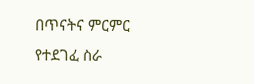በጥናትና ምርምር የተደገፈ ስራ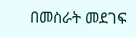በመስራት መደገፍ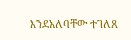እንደአለባቸው ተገለጸ